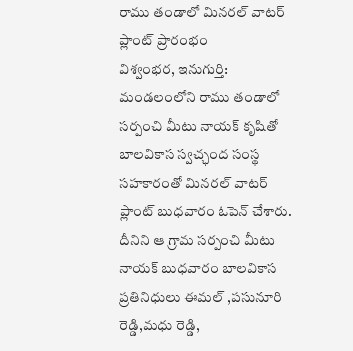రాము తండాలో మినరల్ వాటర్ ప్లాంట్ ప్రారంభం
విశ్వంభర, ఇనుగుర్తి: మండలంలోని రాము తండాలో సర్పంచి మీటు నాయక్ కృషితో బాలవికాస స్వచ్ఛంద సంస్థ సహకారంతో మినరల్ వాటర్ ప్లాంట్ బుధవారం ఓపెన్ చేశారు. దీనిని ఆ గ్రామ సర్పంచి మీటు నాయక్ బుధవారం బాలవికాస ప్రతినిధులు ఈమల్ ,పసునూరి రెడ్డి,మధు రెడ్డి,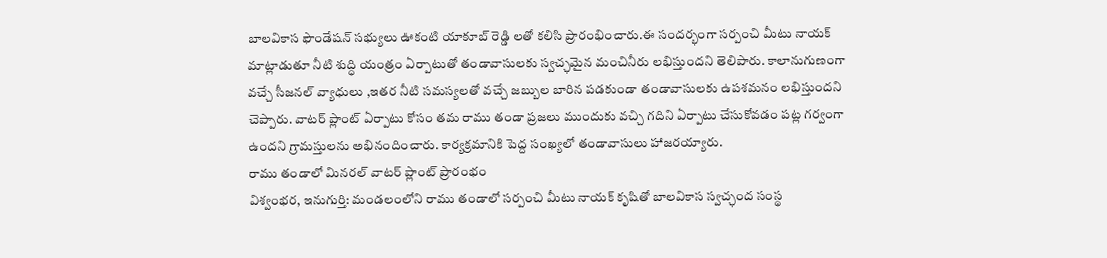బాలవికాస ఫౌండేషన్ సభ్యులు ఊకంటి యాకూబ్ రెడ్డి లతో కలిసి ప్రారంభించారు.ఈ సందర్భంగా సర్పంచి మీటు నాయక్ మాట్లాడుతూ నీటి శుద్ధి యంత్రం ఏర్పాటుతో తండావాసులకు స్వచ్ఛమైన మంచినీరు లభిస్తుందని తెలిపారు. కాలానుగుణంగా వచ్చే సీజనల్ వ్యాధులు ,ఇతర నీటి సమస్యలతో వచ్చే జబ్బుల బారిన పడకుండా తండావాసులకు ఉపశమనం లభిస్తుందని చెప్పారు. వాటర్ ప్లాంట్ ఏర్పాటు కోసం తమ రాము తండా ప్రజలు ముందుకు వచ్చి గదిని ఏర్పాటు చేసుకోవడం పట్ల గర్వంగా ఉందని గ్రామస్తులను అభినందించారు. కార్యక్రమానికి పెద్ద సంఖ్యలో తండావాసులు హాజరయ్యారు.
రాము తండాలో మినరల్ వాటర్ ప్లాంట్ ప్రారంభం
విశ్వంభర, ఇనుగుర్తి: మండలంలోని రాము తండాలో సర్పంచి మీటు నాయక్ కృషితో బాలవికాస స్వచ్ఛంద సంస్థ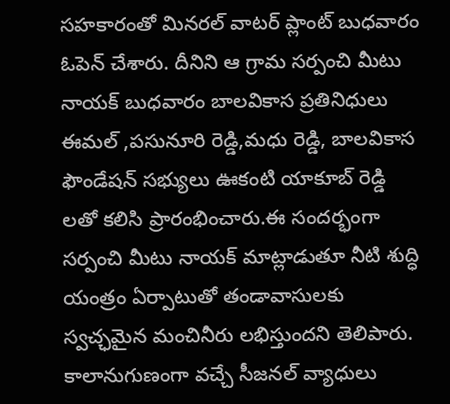సహకారంతో మినరల్ వాటర్ ప్లాంట్ బుధవారం ఓపెన్ చేశారు. దీనిని ఆ గ్రామ సర్పంచి మీటు నాయక్ బుధవారం బాలవికాస ప్రతినిధులు ఈమల్ ,పసునూరి రెడ్డి,మధు రెడ్డి, బాలవికాస ఫౌండేషన్ సభ్యులు ఊకంటి యాకూబ్ రెడ్డి లతో కలిసి ప్రారంభించారు.ఈ సందర్భంగా సర్పంచి మీటు నాయక్ మాట్లాడుతూ నీటి శుద్ధి యంత్రం ఏర్పాటుతో తండావాసులకు స్వచ్ఛమైన మంచినీరు లభిస్తుందని తెలిపారు. కాలానుగుణంగా వచ్చే సీజనల్ వ్యాధులు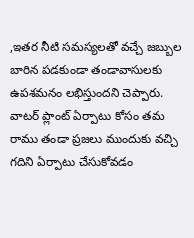,ఇతర నీటి సమస్యలతో వచ్చే జబ్బుల బారిన పడకుండా తండావాసులకు ఉపశమనం లభిస్తుందని చెప్పారు. వాటర్ ప్లాంట్ ఏర్పాటు కోసం తమ రాము తండా ప్రజలు ముందుకు వచ్చి గదిని ఏర్పాటు చేసుకోవడం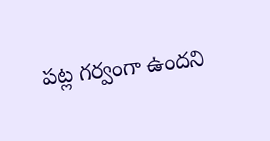పట్ల గర్వంగా ఉందని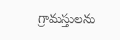గ్రామస్తులను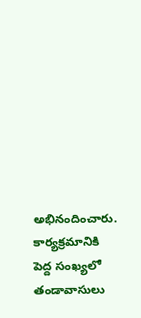అభినందించారు. కార్యక్రమానికి పెద్ద సంఖ్యలో తండావాసులు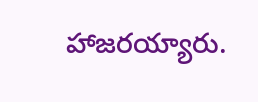హాజరయ్యారు.